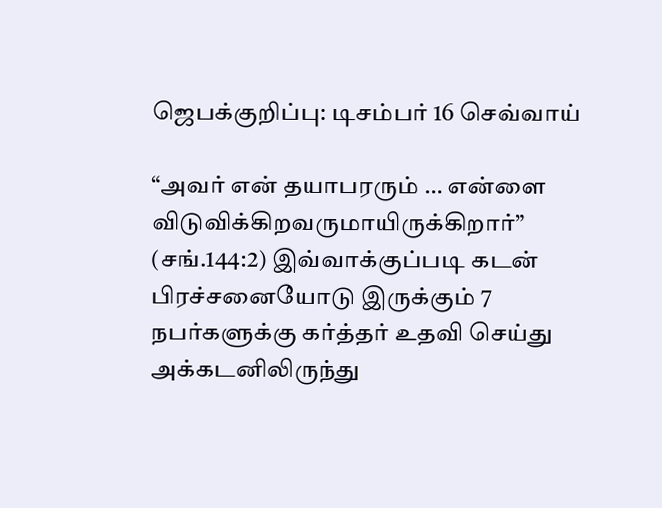ஜெபக்குறிப்பு: டிசம்பர் 16 செவ்வாய்

“அவர் என் தயாபரரும் … என்ளை விடுவிக்கிறவருமாயிருக்கிறார்” (சங்.144:2) இவ்வாக்குப்படி கடன் பிரச்சனையோடு இருக்கும் 7 நபர்களுக்கு கர்த்தர் உதவி செய்து அக்கடனிலிருந்து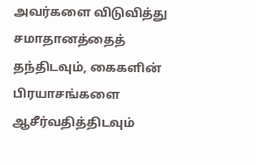அவர்களை விடுவித்து சமாதானத்தைத் தந்திடவும், கைகளின் பிரயாசங்களை ஆசீர்வதித்திடவும்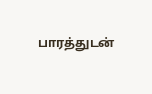பாரத்துடன்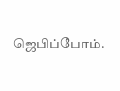ஜெபிப்போம்.